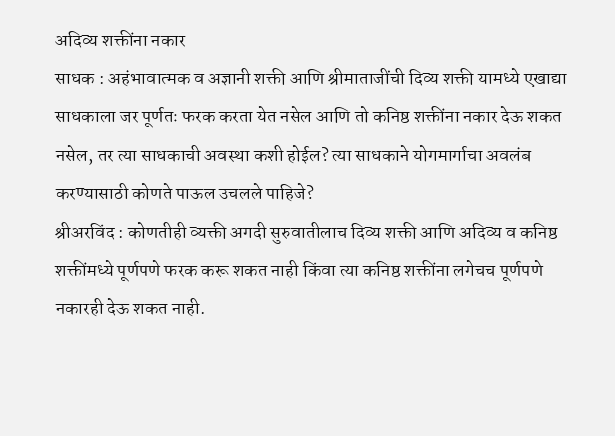अदिव्य शक्तींना नकार
साधक : अहंभावात्मक व अज्ञानी शक्ती आणि श्रीमाताजींची दिव्य शक्ती यामध्ये एखाद्या साधकाला जर पूर्णतः फरक करता येत नसेल आणि तो कनिष्ठ शक्तींना नकार देऊ शकत नसेल, तर त्या साधकाची अवस्था कशी होईल? त्या साधकाने योगमार्गाचा अवलंब करण्यासाठी कोणते पाऊल उचलले पाहिजे?
श्रीअरविंद : कोणतीही व्यक्ती अगदी सुरुवातीलाच दिव्य शक्ती आणि अदिव्य व कनिष्ठ शक्तींमध्ये पूर्णपणे फरक करू शकत नाही किंवा त्या कनिष्ठ शक्तींना लगेचच पूर्णपणे नकारही देऊ शकत नाही.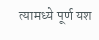त्यामध्ये पूर्ण यश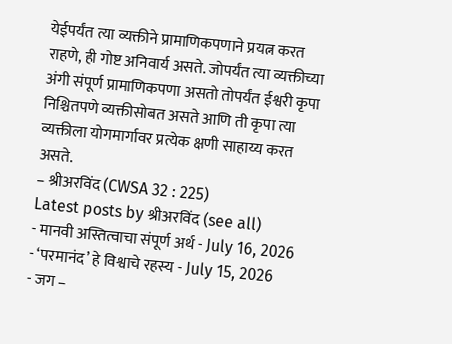येईपर्यंत त्या व्यक्तीने प्रामाणिकपणाने प्रयत्न करत राहणे, ही गोष्ट अनिवार्य असते. जोपर्यंत त्या व्यक्तीच्या अंगी संपूर्ण प्रामाणिकपणा असतो तोपर्यंत ईश्वरी कृपा निश्चितपणे व्यक्तीसोबत असते आणि ती कृपा त्या व्यक्तीला योगमार्गावर प्रत्येक क्षणी साहाय्य करत असते.
– श्रीअरविंद (CWSA 32 : 225)
Latest posts by श्रीअरविंद (see all)
- मानवी अस्तित्वाचा संपूर्ण अर्थ - July 16, 2026
- ‘परमानंद’ हे विश्वाचे रहस्य - July 15, 2026
- जग –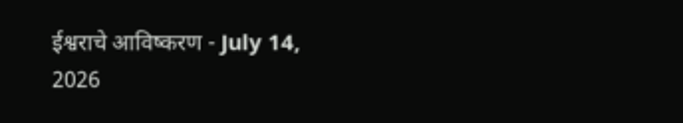ईश्वराचे आविष्करण - July 14, 2026